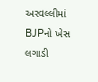અરવલ્લીમાં BJPનો ખેસ લગાડી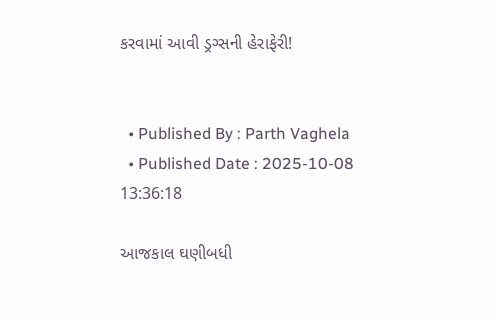કરવામાં આવી ડ્રગ્સની હેરાફેરી!


  • Published By : Parth Vaghela
  • Published Date : 2025-10-08 13:36:18

આજકાલ ઘણીબધી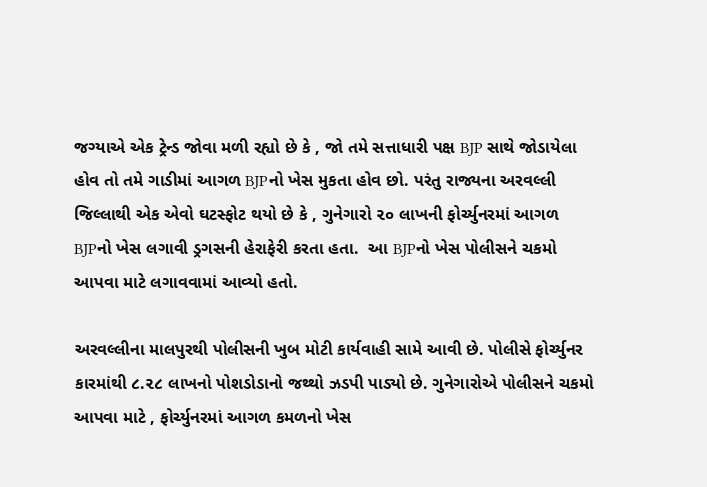જગ્યાએ એક ટ્રેન્ડ જોવા મળી રહ્યો છે કે , જો તમે સત્તાધારી પક્ષ BJP સાથે જોડાયેલા હોવ તો તમે ગાડીમાં આગળ BJPનો ખેસ મુકતા હોવ છો. પરંતુ રાજ્યના અરવલ્લી જિલ્લાથી એક એવો ઘટસ્ફોટ થયો છે કે , ગુનેગારો ૨૦ લાખની ફોર્ચ્યુનરમાં આગળ BJPનો ખેસ લગાવી ડ્રગસની હેરાફેરી કરતા હતા.  આ BJPનો ખેસ પોલીસને ચકમો આપવા માટે લગાવવામાં આવ્યો હતો.

અરવલ્લીના માલપુરથી પોલીસની ખુબ મોટી કાર્યવાહી સામે આવી છે. પોલીસે ફોર્ચ્યુનર કારમાંથી ૮.૨૮ લાખનો પોશડોડાનો જથ્થો ઝડપી પાડ્યો છે. ગુનેગારોએ પોલીસને ચકમો આપવા માટે , ફોર્ચ્યુનરમાં આગળ કમળનો ખેસ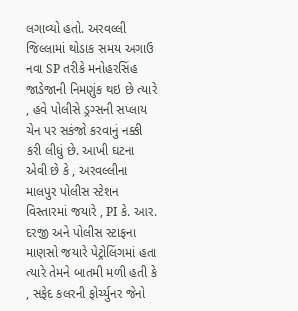લગાવ્યો હતો. અરવલ્લી જિલ્લામાં થોડાક સમય અગાઉ નવા SP તરીકે મનોહરસિંહ જાડેજાની નિમણુંક થઇ છે ત્યારે , હવે પોલીસે ડ્રગ્સની સપ્લાય ચેન પર સકંજો કરવાનું નક્કી કરી લીધું છે. આખી ઘટના એવી છે કે , અરવલ્લીના માલપુર પોલીસ સ્ટેશન વિસ્તારમાં જયારે , PI કે. આર. દરજી અને પોલીસ સ્ટાફના માણસો જયારે પેટ્રોલિંગમાં હતા ત્યારે તેમને બાતમી મળી હતી કે , સફેદ કલરની ફોર્ચ્યુનર જેનો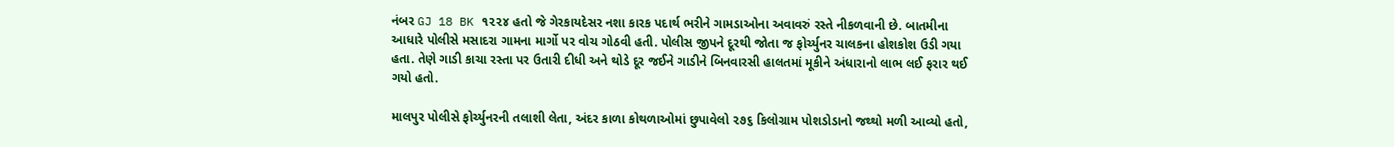નંબર GJ 18 BK ૧૨૨૪ હતો જે ગેરકાયદેસર નશા કારક પદાર્થ ભરીને ગામડાઓના અવાવરું રસ્તે નીકળવાની છે. બાતમીના આધારે પોલીસે મસાદરા ગામના માર્ગો પર વોચ ગોઠવી હતી. પોલીસ જીપને દૂરથી જોતા જ ફોર્ચ્યુનર ચાલકના હોશકોશ ઉડી ગયા હતા. તેણે ગાડી કાચા રસ્તા પર ઉતારી દીધી અને થોડે દૂર જઈને ગાડીને બિનવારસી હાલતમાં મૂકીને અંધારાનો લાભ લઈ ફરાર થઈ ગયો હતો.

માલપુર પોલીસે ફોર્ચ્યુનરની તલાશી લેતા, અંદર કાળા કોથળાઓમાં છુપાવેલો ૨૭૬ કિલોગ્રામ પોશડોડાનો જથ્થો મળી આવ્યો હતો,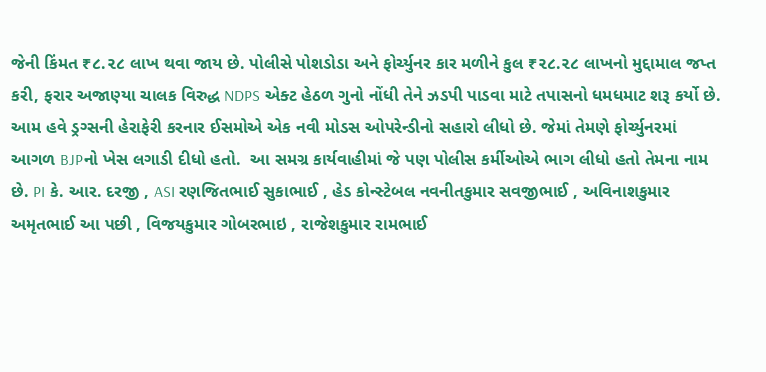જેની કિંમત ₹૮.૨૮ લાખ થવા જાય છે. પોલીસે પોશડોડા અને ફોર્ચ્યુનર કાર મળીને કુલ ₹૨૮.૨૮ લાખનો મુદ્દામાલ જપ્ત કરી, ફરાર અજાણ્યા ચાલક વિરુદ્ધ NDPS એક્ટ હેઠળ ગુનો નોંધી તેને ઝડપી પાડવા માટે તપાસનો ધમધમાટ શરૂ કર્યો છે. આમ હવે ડ્રગ્સની હેરાફેરી કરનાર ઈસમોએ એક નવી મોડસ ઓપરેન્ડીનો સહારો લીધો છે. જેમાં તેમણે ફોર્ચ્યુનરમાં આગળ BJPનો ખેસ લગાડી દીધો હતો.  આ સમગ્ર કાર્યવાહીમાં જે પણ પોલીસ કર્મીઓએ ભાગ લીધો હતો તેમના નામ છે. PI કે. આર. દરજી , ASI રણજિતભાઈ સુકાભાઈ , હેડ કોન્સ્ટેબલ નવનીતકુમાર સવજીભાઈ , અવિનાશકુમાર અમૃતભાઈ આ પછી , વિજયકુમાર ગોબરભાઇ , રાજેશકુમાર રામભાઈ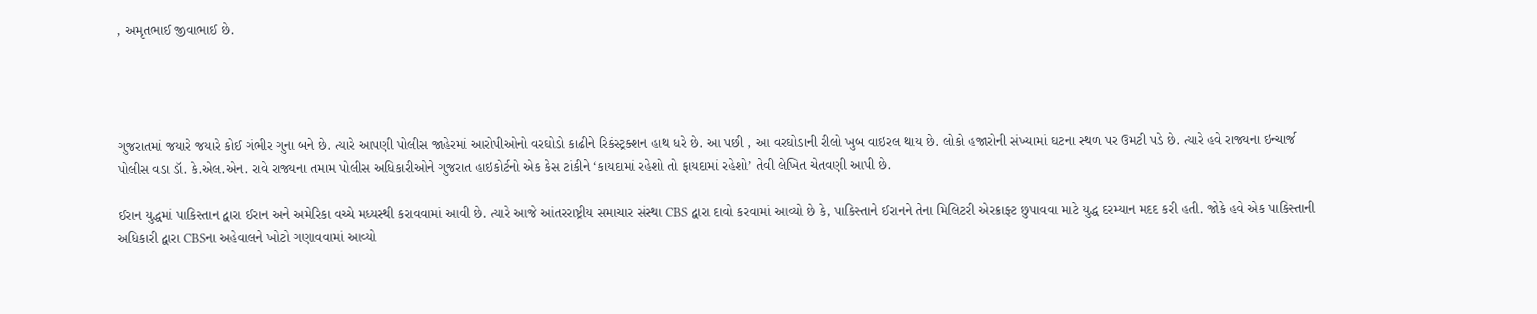, અમૃતભાઈ જીવાભાઈ છે.




ગુજરાતમાં જયારે જયારે કોઈ ગંભીર ગુના બને છે. ત્યારે આપણી પોલીસ જાહેરમાં આરોપીઓનો વરઘોડો કાઢીને રિકંસ્ટ્રક્શન હાથ ધરે છે. આ પછી , આ વરઘોડાની રીલો ખુબ વાઇરલ થાય છે. લોકો હજારોની સંખ્યામાં ઘટના સ્થળ પર ઉમટી પડે છે. ત્યારે હવે રાજ્યના ઇન્ચાર્જ પોલીસ વડા ડૉ. કે.એલ.એન. રાવે રાજ્યના તમામ પોલીસ અધિકારીઓને ગુજરાત હાઇકોર્ટનો એક કેસ ટાંકીને ‘કાયદામાં રહેશો તો ફાયદામાં રહેશો’ તેવી લેખિત ચેતવણી આપી છે.

ઈરાન યુદ્ધમાં પાકિસ્તાન દ્વારા ઈરાન અને અમેરિકા વચ્ચે મધ્યસ્થી કરાવવામાં આવી છે. ત્યારે આજે આંતરરાષ્ટ્રીય સમાચાર સંસ્થા CBS દ્વારા દાવો કરવામાં આવ્યો છે કે, પાકિસ્તાને ઈરાનને તેના મિલિટરી એરક્રાફ્ટ છુપાવવા માટે યુદ્ધ દરમ્યાન મદદ કરી હતી. જોકે હવે એક પાકિસ્તાની અધિકારી દ્વારા CBSના અહેવાલને ખોટો ગણાવવામાં આવ્યો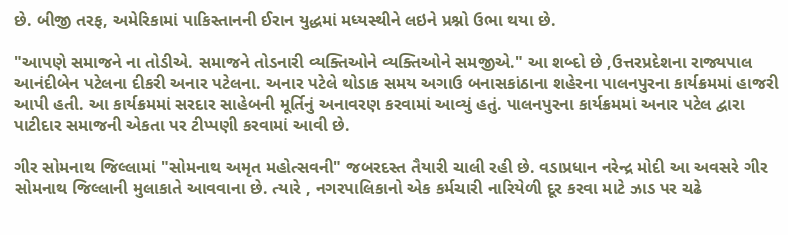છે. બીજી તરફ, અમેરિકામાં પાકિસ્તાનની ઈરાન યુદ્ધમાં મધ્યસ્થીને લઇને પ્રશ્નો ઉભા થયા છે.

"આપણે સમાજને ના તોડીએ. સમાજને તોડનારી વ્યક્તિઓને વ્યક્તિઓને સમજીએ." આ શબ્દો છે ,ઉત્તરપ્રદેશના રાજ્યપાલ આનંદીબેન પટેલના દીકરી અનાર પટેલના. અનાર પટેલે થોડાક સમય અગાઉ બનાસકાંઠાના શહેરના પાલનપુરના કાર્યક્રમમાં હાજરી આપી હતી. આ કાર્યક્રમમાં સરદાર સાહેબની મૂર્તિનું અનાવરણ કરવામાં આવ્યું હતું. પાલનપુરના કાર્યક્રમમાં અનાર પટેલ દ્વારા પાટીદાર સમાજની એકતા પર ટીપ્પણી કરવામાં આવી છે.

ગીર સોમનાથ જિલ્લામાં "સોમનાથ અમૃત મહોત્સવની" જબરદસ્ત તૈયારી ચાલી રહી છે. વડાપ્રધાન નરેન્દ્ર મોદી આ અવસરે ગીર સોમનાથ જિલ્લાની મુલાકાતે આવવાના છે. ત્યારે , નગરપાલિકાનો એક કર્મચારી નારિયેળી દૂર કરવા માટે ઝાડ પર ચઢે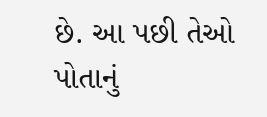છે. આ પછી તેઓ પોતાનું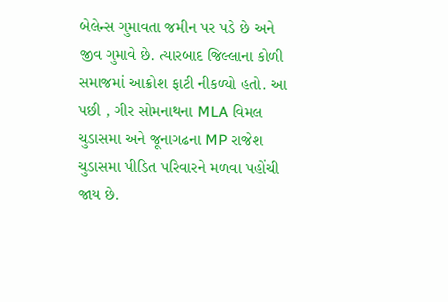બેલેન્સ ગુમાવતા જમીન પર પડે છે અને જીવ ગુમાવે છે. ત્યારબાદ જિલ્લાના કોળી સમાજમાં આક્રોશ ફાટી નીકળ્યો હતો. આ પછી , ગીર સોમનાથના MLA વિમલ ચુડાસમા અને જૂનાગઢના MP રાજેશ ચુડાસમા પીડિત પરિવારને મળવા પહોંચી જાય છે.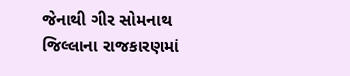જેનાથી ગીર સોમનાથ જિલ્લાના રાજકારણમાં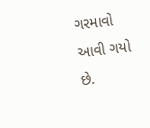ગરમાવો આવી ગયો છે.